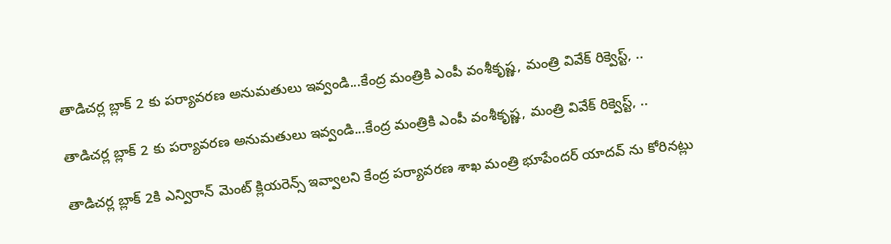తాడిచర్ల బ్లాక్ 2 కు పర్యావరణ అనుమతులు ఇవ్వండి...కేంద్ర మంత్రికి ఎంపీ వంశీకృష్ణ, మంత్రి వివేక్ రిక్వెస్ట్, ..

తాడిచర్ల బ్లాక్ 2 కు పర్యావరణ అనుమతులు ఇవ్వండి...కేంద్ర మంత్రికి ఎంపీ వంశీకృష్ణ, మంత్రి వివేక్ రిక్వెస్ట్, ..

తాడిచర్ల బ్లాక్ 2కి ఎన్విరాన్ మెంట్ క్లియరెన్స్ ఇవ్వాలని కేంద్ర పర్యావరణ శాఖ మంత్రి భూపేందర్ యాదవ్ ను కోరినట్లు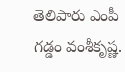తెలిపారు ఎంపీ గడ్డం వంశీకృష్ణ.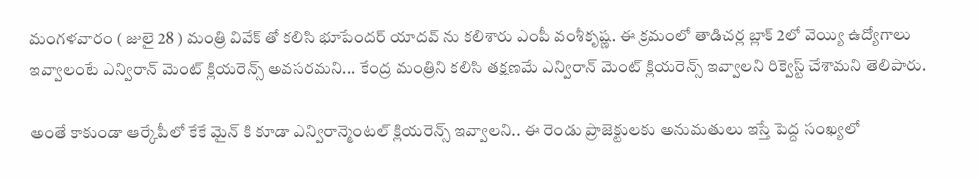మంగళవారం ( జులై 28 ) మంత్రి వివేక్ తో కలిసి భూపేందర్ యాదవ్ ను కలిశారు ఎంపీ వంశీకృష్ణ. ఈ క్రమంలో తాడిచర్ల బ్లాక్ 2లో వెయ్యి ఉద్యోగాలు ఇవ్వాలంటే ఎన్విరాన్ మెంట్ క్లియరెన్స్ అవసరమని... కేంద్ర మంత్రిని కలిసి తక్షణమే ఎన్విరాన్ మెంట్ క్లియరెన్స్ ఇవ్వాలని రిక్వెస్ట్ చేశామని తెలిపారు.

అంతే కాకుండా ఆర్కేపీలో కేకే మైన్ కి కూడా ఎన్విరాన్మెంటల్ క్లియరెన్స్ ఇవ్వాలని.. ఈ రెండు ప్రాజెక్టులకు అనుమతులు ఇస్తే పెద్ద సంఖ్యలో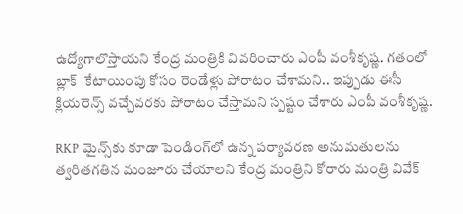ఉద్యోగాలొస్తాయని కేంద్ర మంత్రికి వివరించారు ఎంపీ వంశీకృష్ణ. గతంలో బ్లాక్  కేటాయింపు కోసం రెండేళ్లు పోరాటం చేశామని.. ఇప్పుడు ఈసీ క్లియరెన్స్ వచ్చేవరకు పోరాటం చేస్తామని స్పష్టం చేశారు ఎంపీ వంశీకృష్ణ.

RKP మైన్స్‌కు కూడా పెండింగ్‌లో ఉన్న పర్యావరణ అనుమతులను త్వరితగతిన మంజూరు చేయాలని కేంద్ర మంత్రిని కోరారు మంత్రి వివేక్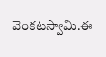వెంకటస్వామి.ఈ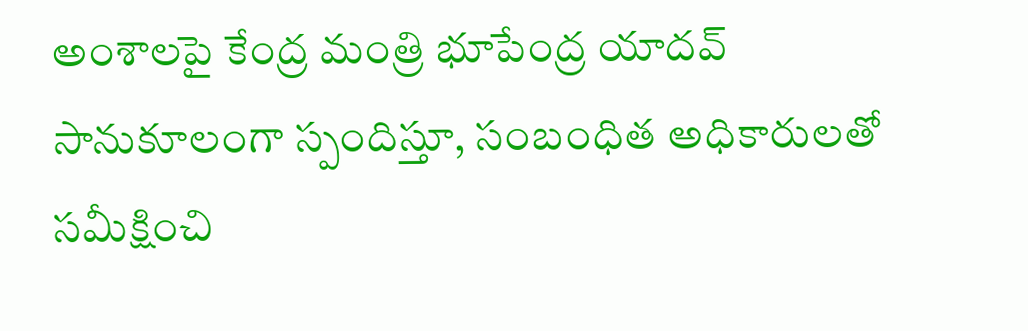అంశాలపై కేంద్ర మంత్రి భూపేంద్ర యాదవ్ సానుకూలంగా స్పందిస్తూ, సంబంధిత అధికారులతో సమీక్షించి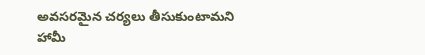అవసరమైన చర్యలు తీసుకుంటామని హామీ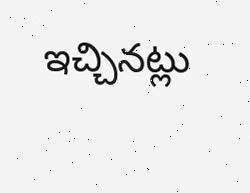ఇచ్చినట్లు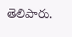తెలిపారు.